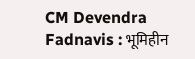CM Devendra Fadnavis : भूमिहीन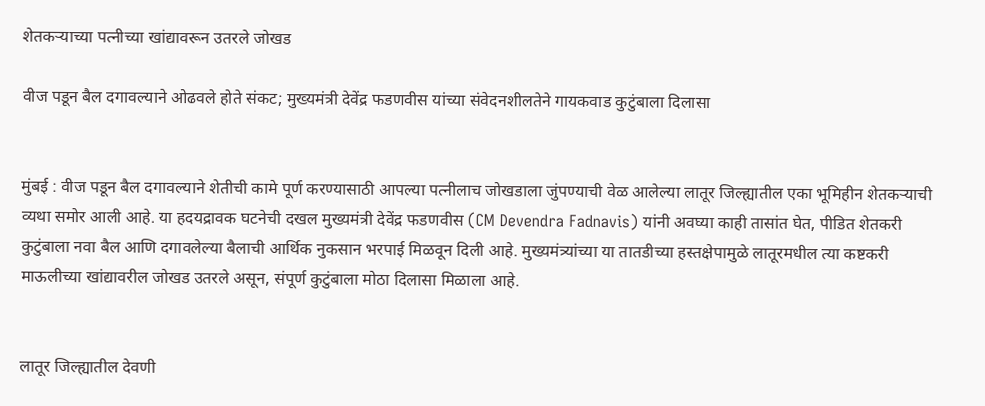शेतकऱ्याच्या पत्नीच्या खांद्यावरून उतरले जोखड

वीज पडून बैल दगावल्याने ओढवले होते संकट; मुख्यमंत्री देवेंद्र फडणवीस यांच्या संवेदनशीलतेने गायकवाड कुटुंबाला दिलासा


मुंबई : वीज पडून बैल दगावल्याने शेतीची कामे पूर्ण करण्यासाठी आपल्या पत्नीलाच जोखडाला जुंपण्याची वेळ आलेल्या लातूर जिल्ह्यातील एका भूमिहीन शेतकऱ्याची व्यथा समोर आली आहे. या हदयद्रावक घटनेची दखल मुख्यमंत्री देवेंद्र फडणवीस (CM Devendra Fadnavis) यांनी अवघ्या काही तासांत घेत, पीडित शेतकरी कुटुंबाला नवा बैल आणि दगावलेल्या बैलाची आर्थिक नुकसान भरपाई मिळवून दिली आहे. मुख्यमंत्र्यांच्या या तातडीच्या हस्तक्षेपामुळे लातूरमधील त्या कष्टकरी माऊलीच्या खांद्यावरील जोखड उतरले असून, संपूर्ण कुटुंबाला मोठा दिलासा मिळाला आहे.


लातूर जिल्ह्यातील देवणी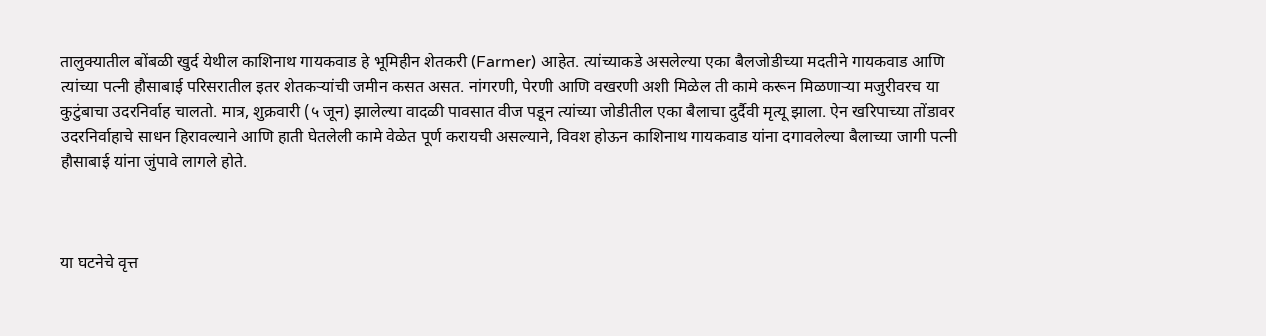तालुक्यातील बोंबळी खुर्द येथील काशिनाथ गायकवाड हे भूमिहीन शेतकरी (Farmer) आहेत. त्यांच्याकडे असलेल्या एका बैलजोडीच्या मदतीने गायकवाड आणि त्यांच्या पत्नी हौसाबाई परिसरातील इतर शेतकऱ्यांची जमीन कसत असत. नांगरणी, पेरणी आणि वखरणी अशी मिळेल ती कामे करून मिळणाऱ्या मजुरीवरच या कुटुंबाचा उदरनिर्वाह चालतो. मात्र, शुक्रवारी (५ जून) झालेल्या वादळी पावसात वीज पडून त्यांच्या जोडीतील एका बैलाचा दुर्दैवी मृत्यू झाला. ऐन खरिपाच्या तोंडावर उदरनिर्वाहाचे साधन हिरावल्याने आणि हाती घेतलेली कामे वेळेत पूर्ण करायची असल्याने, विवश होऊन काशिनाथ गायकवाड यांना दगावलेल्या बैलाच्या जागी पत्नी हौसाबाई यांना जुंपावे लागले होते.



या घटनेचे वृत्त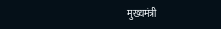मुख्यमंत्री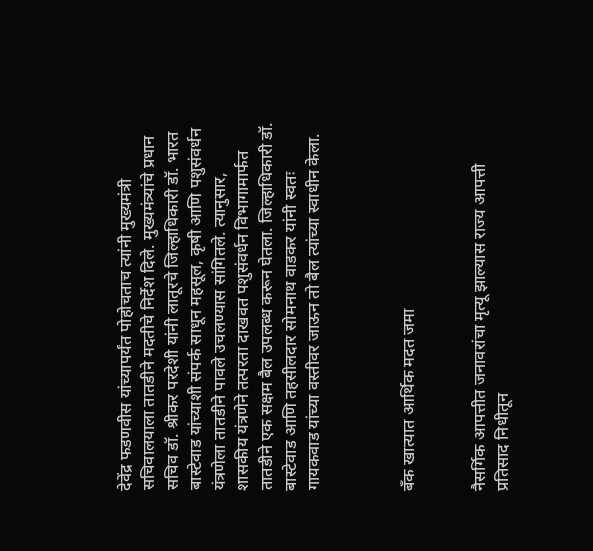देवेंद्र फडणवीस यांच्यापर्यंत पोहोचताच त्यांनी मुख्यमंत्री सचिवालयाला तातडीने मदतीचे निर्देश दिले. मुख्यमंत्र्यांचे प्रधान सचिव डॉ. श्रीकर परदेशी यांनी लातूरचे जिल्हाधिकारी डॉ. भारत बास्टेवाड यांच्याशी संपर्क साधून महसूल, कृषी आणि पशुसंवर्धन यंत्रणेला तातडीने पावले उचलण्यास सांगितले. त्यानुसार, शासकीय यंत्रणेने तत्परता दाखवत पशुसंवर्धन विभागामार्फत तातडीने एक सक्षम बैल उपलब्ध करून घेतला. जिल्हाधिकारी डॉ. बास्टेवाड आणि तहसीलदार सोमनाथ वाडकर यांनी स्वतः गायकवाड यांच्या वस्तीवर जाऊन तो बैल त्यांच्या स्वाधीन केला.



बँक खात्यात आर्थिक मदत जमा


नैसर्गिक आपत्तीत जनावरांचा मृत्यू झाल्यास राज्य आपत्ती प्रतिसाद निधीतून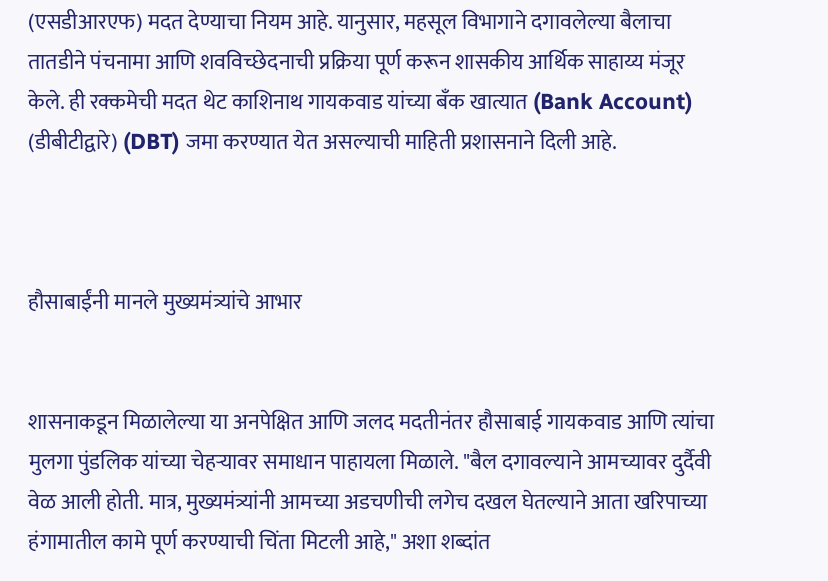(एसडीआरएफ) मदत देण्याचा नियम आहे. यानुसार, महसूल विभागाने दगावलेल्या बैलाचा तातडीने पंचनामा आणि शवविच्छेदनाची प्रक्रिया पूर्ण करून शासकीय आर्थिक साहाय्य मंजूर केले. ही रक्कमेची मदत थेट काशिनाथ गायकवाड यांच्या बँक खात्यात (Bank Account) (डीबीटीद्वारे) (DBT) जमा करण्यात येत असल्याची माहिती प्रशासनाने दिली आहे.



हौसाबाईंनी मानले मुख्यमंत्र्यांचे आभार


शासनाकडून मिळालेल्या या अनपेक्षित आणि जलद मदतीनंतर हौसाबाई गायकवाड आणि त्यांचा मुलगा पुंडलिक यांच्या चेहऱ्यावर समाधान पाहायला मिळाले. "बैल दगावल्याने आमच्यावर दुर्दैवी वेळ आली होती. मात्र, मुख्यमंत्र्यांनी आमच्या अडचणीची लगेच दखल घेतल्याने आता खरिपाच्या हंगामातील कामे पूर्ण करण्याची चिंता मिटली आहे," अशा शब्दांत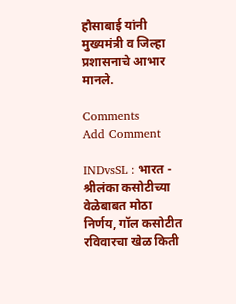हौसाबाई यांनी मुख्यमंत्री व जिल्हा प्रशासनाचे आभार मानले.

Comments
Add Comment

INDvsSL : भारत - श्रीलंका कसोटीच्या वेळेबाबत मोठा निर्णय, गॉल कसोटीत रविवारचा खेळ किती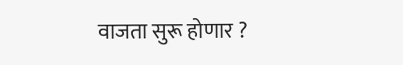वाजता सुरू होणार ?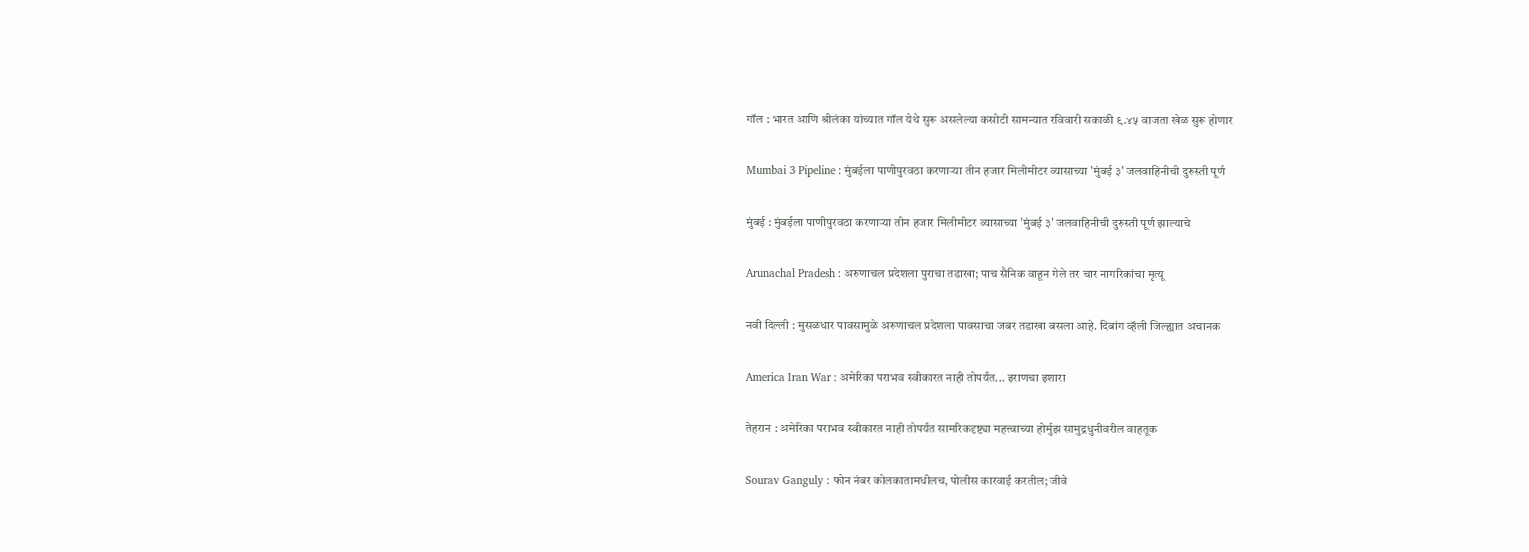गॉल : भारत आणि श्रीलंका यांच्यात गॉल येथे सुरू असलेल्या कसोटी सामन्यात रविवारी सकाळी ९.४५ वाजता खेळ सुरू होणार

Mumbai 3 Pipeline : मुंबईला पाणीपुरवठा करणाऱ्या तीन हजार मिलीमीटर व्यासाच्या 'मुंबई ३' जलवाहिनीची दुरुस्ती पूर्ण

मुंबई : मुंबईला पाणीपुरवठा करणाऱ्या तीन हजार मिलीमीटर व्यासाच्या 'मुंबई ३' जलवाहिनीची दुरुस्ती पूर्ण झाल्याचे

Arunachal Pradesh : अरुणाचल प्रदेशला पुराचा तडाखा; पाच सैनिक वाहून गेले तर चार नागरिकांचा मृत्यू

नवी दिल्ली : मुसळधार पावसामुळे अरुणाचल प्रदेशला पावसाचा जबर तडाखा बसला आहे. दिबांग व्हॅली जिल्ह्यात अचानक

America Iran War : अमेरिका पराभव स्वीकारत नाही तोपर्यंत... इराणचा इशारा

तेहरान : अमेरिका पराभव स्वीकारत नाही तोपर्यंत सामरिकदृष्ट्या महत्त्वाच्या होर्मुझ सामुद्रधुनीवरील वाहतूक

Sourav Ganguly : फोन नंबर कोलकातामधीलच, पोलीस कारवाई करतील; जीवे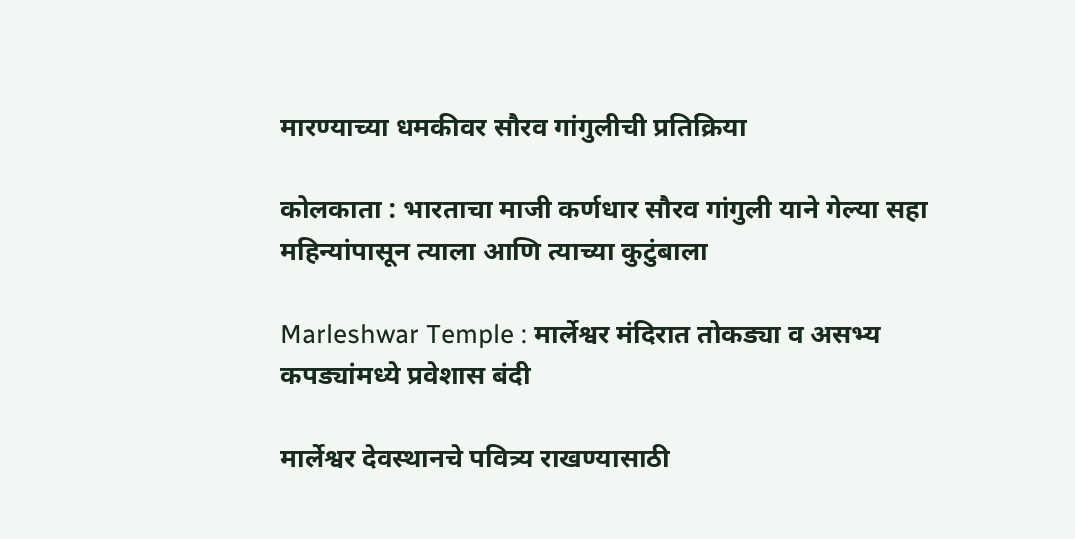मारण्याच्या धमकीवर सौरव गांगुलीची प्रतिक्रिया

कोलकाता : भारताचा माजी कर्णधार सौरव गांगुली याने गेल्या सहा महिन्यांपासून त्याला आणि त्याच्या कुटुंबाला

Marleshwar Temple : मार्लेश्वर मंदिरात तोकड्या व असभ्य कपड्यांमध्ये प्रवेशास बंदी

मार्लेश्वर देवस्थानचे पवित्र्य राखण्यासाठी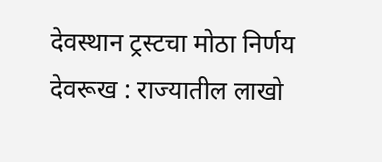देवस्थान ट्रस्टचा मोठा निर्णय देवरूख : राज्यातील लाखो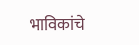भाविकांचे